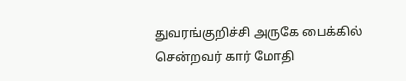துவரங்குறிச்சி அருகே பைக்கில் சென்றவர் கார் மோதி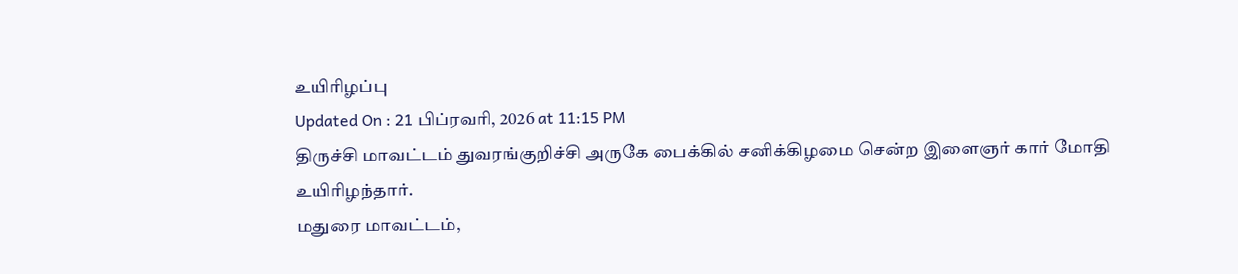உயிரிழப்பு
Updated On : 21 பிப்ரவரி, 2026 at 11:15 PM
திருச்சி மாவட்டம் துவரங்குறிச்சி அருகே பைக்கில் சனிக்கிழமை சென்ற இளைஞர் கார் மோதி உயிரிழந்தார்.
மதுரை மாவட்டம்,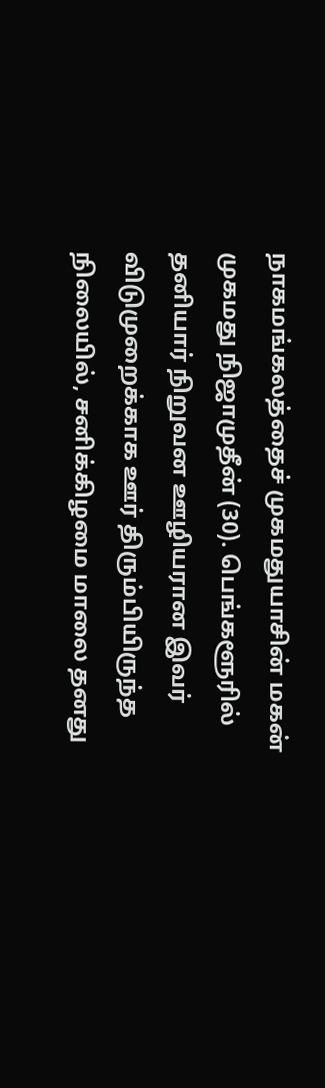நாகமங்கலத்தைச் முகமதுயாசின் மகன் முகமது நிஜாமுதீன் (30). பெங்களூரில் தனியார் நிறுவன ஊழியரான இவர் விடுமுறைக்காக ஊர் திரும்பியிருந்த நிலையில், சனிக்கிழமை மாலை தனது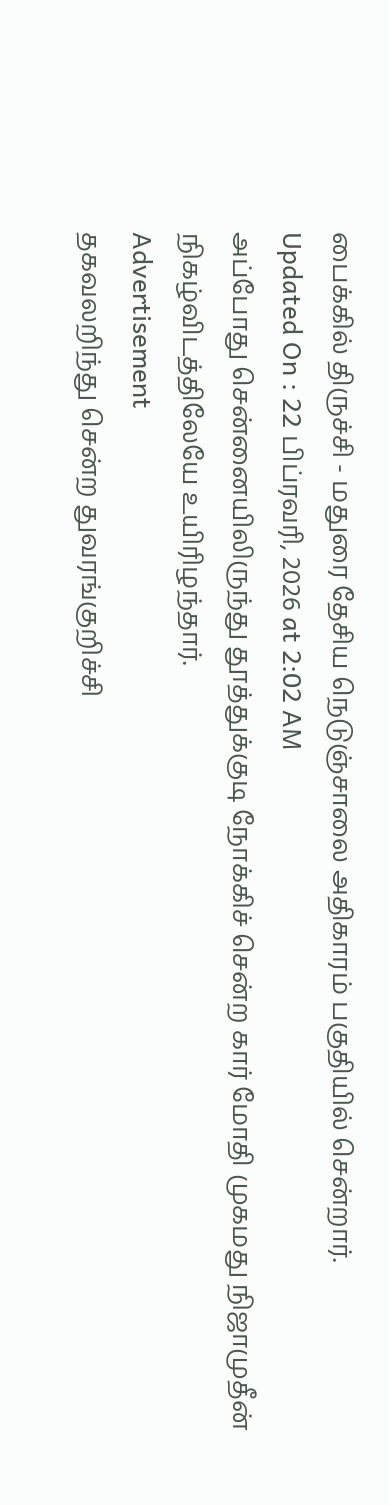பைக்கில் திருச்சி - மதுரை தேசிய நெடுஞ்சாலை அதிகாரம் பகுதியில் சென்றார்.
Updated On : 22 பிப்ரவரி, 2026 at 2:02 AM
அப்போது சென்னையிலிருந்து தூத்துக்குடி நோக்கிச் சென்ற கார் மோதி முகமது நிஜாமுதீன் நிகழ்விடத்திலேயே உயிரிழந்தார்.
Advertisement
தகவலறிந்து சென்ற துவரங்குறிச்சி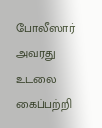போலீஸார் அவரது உடலை கைப்பற்றி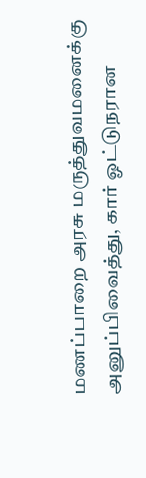மணப்பாறை அரசு மருத்துவமனைக்கு அனுப்பிவைத்து, கார் ஓட்டுநரான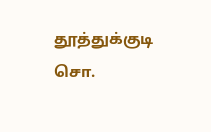தூத்துக்குடி சொ.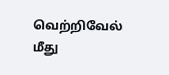வெற்றிவேல் மீது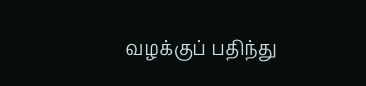வழக்குப் பதிந்து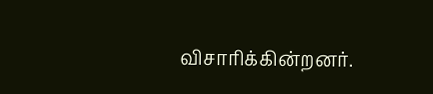விசாரிக்கின்றனர்.